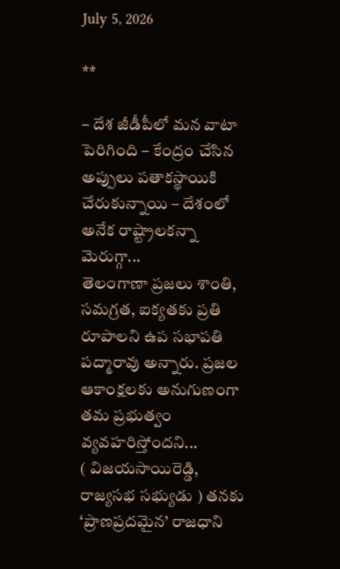July 5, 2026

**

– దేశ జీడీపీలో మన వాటా పెరిగింది – కేంద్రం చేసిన అప్పులు పతాకస్థాయికి చేరుకున్నాయి – దేశంలో అనేక రాష్ట్రాలకన్నా మెరుగ్గా...
తెలంగాణా ప్రజలు శాంతి, సమగ్రత, ఐక్యతకు ప్రతి రూపాలని ఉప సభాపతి పద్మారావు అన్నారు. ప్రజల ఆకాంక్షలకు అనుగుణంగా తమ ప్రభుత్వం వ్యవహరిస్తోందని...
( విజయసాయిరెడ్డి, రాజ్యసభ సభ్యుడు ) తనకు ‘ప్రాణప్రదమైన’ రాజధాని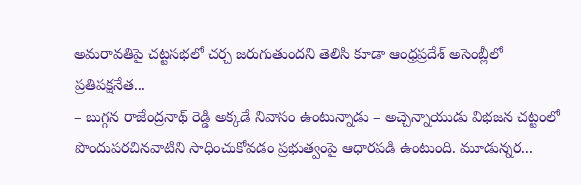అమరావతిపై చట్టసభలో చర్చ జరుగుతుందని తెలిసి కూడా ఆంధ్రప్రదేశ్‌ అసెంబ్లీలో ప్రతిపక్షనేత...
– బుగ్గన రాజేంద్రనాథ్ రెడ్డి అక్కడే నివాసం ఉంటున్నాడు – అచ్చెన్నాయుడు విభజన చట్టంలో పొందుపరచినవాటిని సాధించుకోవడం ప్రభుత్వంపై ఆధారపడి ఉంటుంది. మూడున్నర...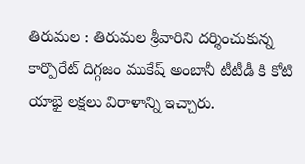తిరుమల : తిరుమల శ్రీవారిని దర్శించుకున్న కార్పొరేట్ దిగ్గజం ముకేష్ అంబానీ టీటీడీ కి కోటి యాభై లక్షలు విరాళాన్ని ఇచ్చారు.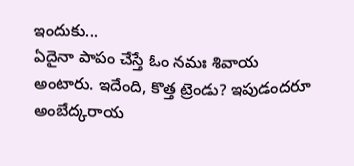ఇందుకు...
ఏదైనా పాపం చేస్తే ఓం నమః శివాయ అంటారు. ఇదేంది, కొత్త ట్రెండు? ఇపుడందరూ అంబేద్కరాయ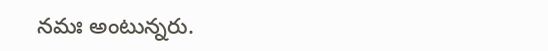నమః అంటున్నరు.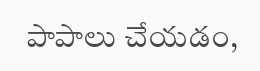పాపాలు చేయడం,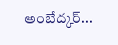అంబేద్కర్...